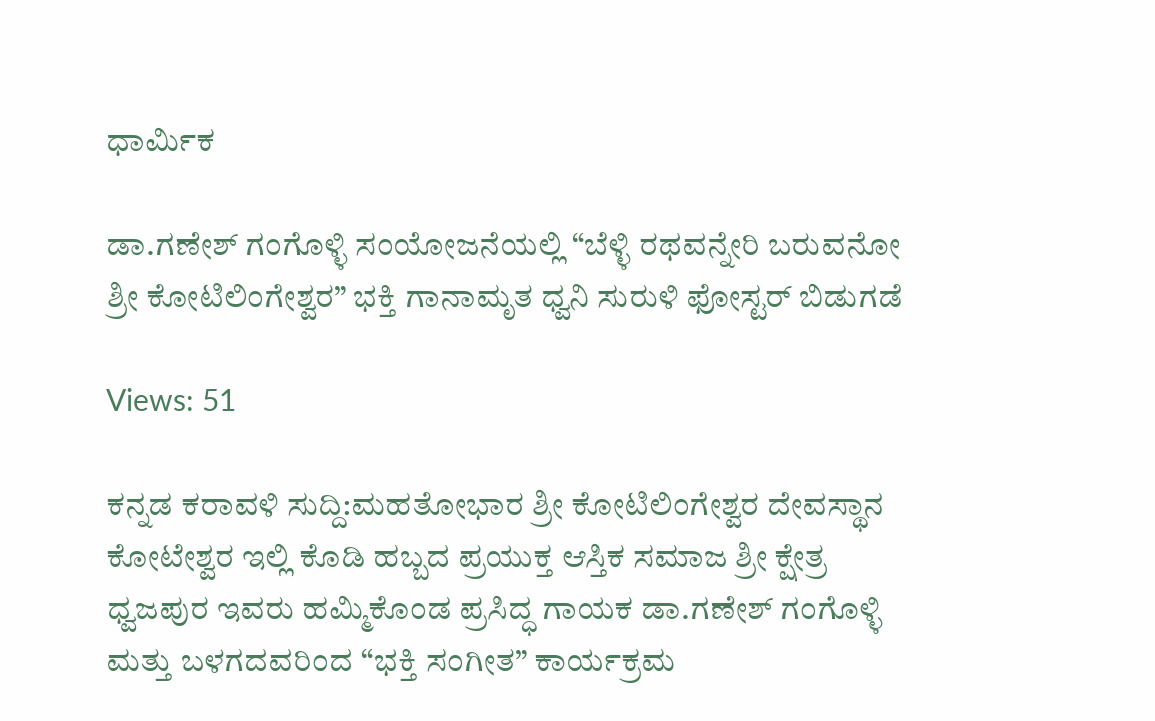ಧಾರ್ಮಿಕ

ಡಾ.ಗಣೇಶ್ ಗಂಗೊಳ್ಳಿ ಸಂಯೋಜನೆಯಲ್ಲಿ “ಬೆಳ್ಳಿ ರಥವನ್ನೇರಿ ಬರುವನೋ ಶ್ರೀ ಕೋಟಿಲಿಂಗೇಶ್ವರ” ಭಕ್ತಿ ಗಾನಾಮೃತ ಧ್ವನಿ ಸುರುಳಿ ಫೋಸ್ಟರ್ ಬಿಡುಗಡೆ

Views: 51

ಕನ್ನಡ ಕರಾವಳಿ ಸುದ್ದಿ:ಮಹತೋಭಾರ ಶ್ರೀ ಕೋಟಿಲಿಂಗೇಶ್ವರ ದೇವಸ್ಥಾನ ಕೋಟೇಶ್ವರ ಇಲ್ಲಿ ಕೊಡಿ ಹಬ್ಬದ ಪ್ರಯುಕ್ತ ಆಸ್ತಿಕ ಸಮಾಜ ಶ್ರೀ ಕ್ಷೇತ್ರ ಧ್ವಜಪುರ ಇವರು ಹಮ್ಮಿಕೊಂಡ ಪ್ರಸಿದ್ಧ ಗಾಯಕ ಡಾ.ಗಣೇಶ್ ಗಂಗೊಳ್ಳಿ ಮತ್ತು ಬಳಗದವರಿಂದ “ಭಕ್ತಿ ಸಂಗೀತ” ಕಾರ್ಯಕ್ರಮ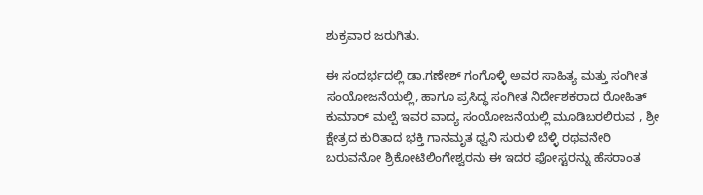ಶುಕ್ರವಾರ ಜರುಗಿತು.

ಈ ಸಂದರ್ಭದಲ್ಲಿ ಡಾ.ಗಣೇಶ್ ಗಂಗೊಳ್ಳಿ ಅವರ ಸಾಹಿತ್ಯ ಮತ್ತು ಸಂಗೀತ ಸಂಯೋಜನೆಯಲ್ಲಿ, ಹಾಗೂ ಪ್ರಸಿದ್ಧ ಸಂಗೀತ ನಿರ್ದೇಶಕರಾದ ರೋಹಿತ್ ಕುಮಾರ್ ಮಲ್ಪೆ ಇವರ ವಾದ್ಯ ಸಂಯೋಜನೆಯಲ್ಲಿ ಮೂಡಿಬರಲಿರುವ , ಶ್ರೀ ಕ್ಷೇತ್ರದ ಕುರಿತಾದ ಭಕ್ತಿ ಗಾನಮೃತ ಧ್ವನಿ ಸುರುಳಿ ಬೆಳ್ಳಿ ರಥವನೇರಿ ಬರುವನೋ ಶ್ರಿಕೋಟಿಲಿಂಗೇಶ್ವರನು ಈ ಇದರ ಫೋಸ್ಟರನ್ನು ಹೆಸರಾಂತ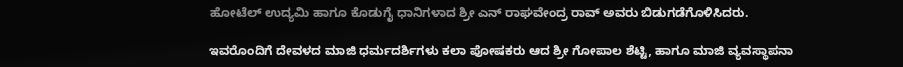ಹೋಟೆಲ್ ಉದ್ಯಮಿ ಹಾಗೂ ಕೊಡುಗೈ ಧಾನಿಗಳಾದ ಶ್ರೀ ಎನ್ ರಾಘವೇಂದ್ರ ರಾವ್ ಅವರು ಬಿಡುಗಡೆಗೊಳಿಸಿದರು.

ಇವರೊಂದಿಗೆ ದೇವಳದ ಮಾಜಿ ಧರ್ಮದರ್ಶಿಗಳು ಕಲಾ ಪೋಷಕರು ಆದ ಶ್ರೀ ಗೋಪಾಲ ಶೆಟ್ಟಿ, ಹಾಗೂ ಮಾಜಿ ವ್ಯವಸ್ಥಾಪನಾ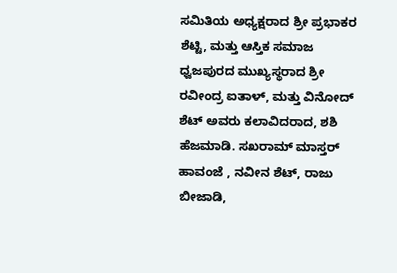ಸಮಿತಿಯ ಅಧ್ಯಕ್ಷರಾದ ಶ್ರೀ ಪ್ರಭಾಕರ ಶೆಟ್ಟಿ, ಮತ್ತು ಆಸ್ತಿಕ ಸಮಾಜ ಧ್ವಜಪುರದ ಮುಖ್ಯಸ್ಥರಾದ ಶ್ರೀ ರವೀಂದ್ರ ಐತಾಳ್, ಮತ್ತು ವಿನೋದ್ ಶೆಟ್ ಅವರು ಕಲಾವಿದರಾದ, ಶಶಿ ಹೆಜಮಾಡಿ. ಸಖರಾಮ್ ಮಾಸ್ತರ್ ಹಾವಂಜೆ , ನವೀನ ಶೆಟ್, ರಾಜು ಬೀಜಾಡಿ,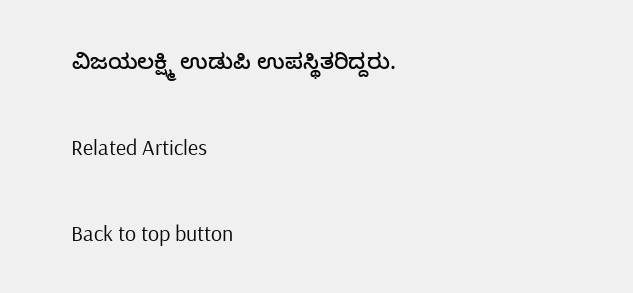ವಿಜಯಲಕ್ಷ್ಮಿ ಉಡುಪಿ ಉಪಸ್ಥಿತರಿದ್ದರು.

Related Articles

Back to top button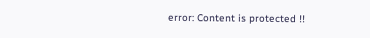error: Content is protected !!